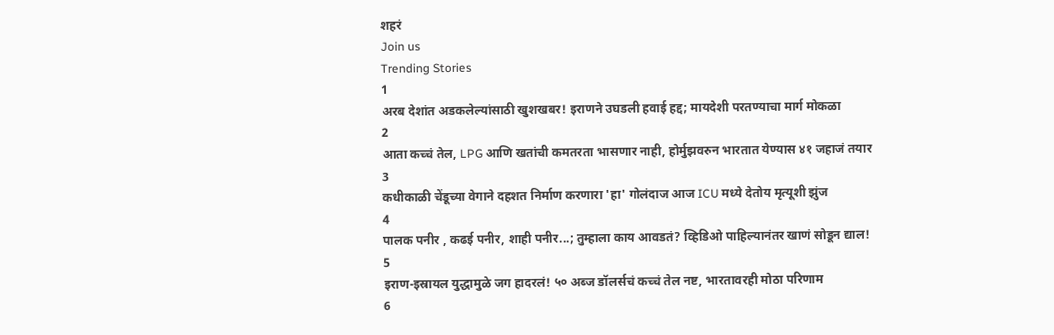शहरं
Join us
Trending Stories
1
अरब देशांत अडकलेल्यांसाठी खुशखबर! इराणने उघडली हवाई हद्द; मायदेशी परतण्याचा मार्ग मोकळा
2
आता कच्चं तेल, LPG आणि खतांची कमतरता भासणार नाही, होर्मुझवरुन भारतात येण्यास ४१ जहाजं तयार
3
कधीकाळी चेंडूच्या वेगाने दहशत निर्माण करणारा 'हा' गोलंदाज आज ICU मध्ये देतोय मृत्यूशी झुंज
4
पालक पनीर , कढई पनीर, शाही पनीर...; तुम्हाला काय आवडतं? व्हिडिओ पाहिल्यानंतर खाणं सोडून द्याल!
5
इराण-इस्रायल युद्धामुळे जग हादरलं! ५० अब्ज डॉलर्सचं कच्चं तेल नष्ट, भारतावरही मोठा परिणाम
6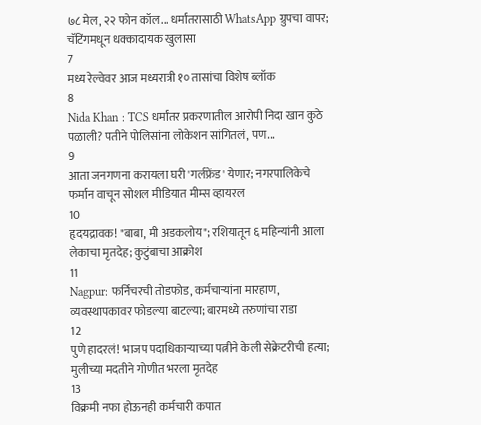७८ मेल, २२ फोन कॉल... धर्मांतरासाठी WhatsApp ग्रुपचा वापर; चॅटिंगमधून धक्कादायक खुलासा
7
मध्य रेल्वेवर आज मध्यरात्री १० तासांचा विशेष ब्लॉक
8
Nida Khan : TCS धर्मांतर प्रकरणातील आरोपी निदा खान कुठे पळाली? पतीने पोलिसांना लोकेशन सांगितलं, पण...
9
आता जनगणना करायला घरी 'गर्लफ्रेंड' येणार; नगरपालिकेचे फर्मान वाचून सोशल मीडियात मीम्स व्हायरल
10
हृदयद्रावक! "बाबा, मी अडकलोय"; रशियातून ६ महिन्यांनी आला लेकाचा मृतदेह; कुटुंबाचा आक्रोश
11
Nagpur: फर्निचरची तोडफोड, कर्मचाऱ्यांना मारहाण, व्यवस्थापकावर फोडल्या बाटल्या; बारमध्ये तरुणांचा राडा
12
पुणे हादरलं! भाजप पदाधिकाऱ्याच्या पत्नीने केली सेक्रेटरीची हत्या; मुलीच्या मदतीने गोणीत भरला मृतदेह
13
विक्रमी नफा होऊनही कर्मचारी कपात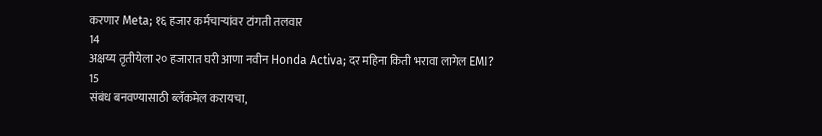करणार Meta; १६ हजार कर्मचाऱ्यांवर टांगती तलवार
14
अक्षय्य तृतीयेला २० हजारात घरी आणा नवीन Honda Activa; दर महिना किती भरावा लागेल EMI?
15
संबंध बनवण्यासाठी ब्लॅकमेल करायचा,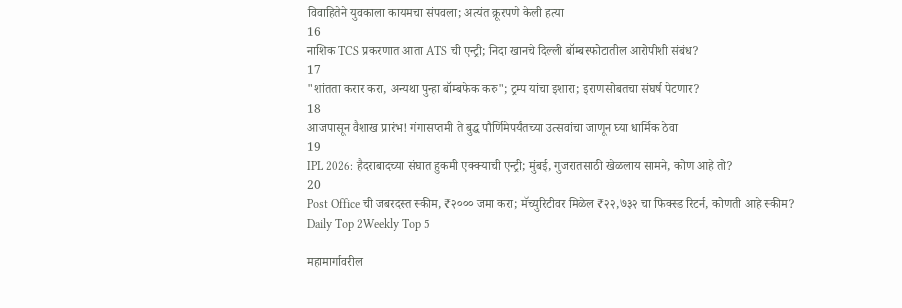विवाहितेने युवकाला कायमचा संपवला; अत्यंत क्रूरपणे केली हत्या
16
नाशिक TCS प्रकरणात आता ATS ची एन्ट्री; निदा खानचे दिल्ली बॉम्बस्फोटातील आरोपीशी संबंध?
17
"शांतता करार करा, अन्यथा पुन्हा बॉम्बफेक करु"; ट्रम्प यांचा इशारा; इराणसोबतचा संघर्ष पेटणार?
18
आजपासून वैशाख प्रारंभ! गंगासप्तमी ते बुद्ध पौर्णिमेपर्यंतच्या उत्सवांचा जाणून घ्या धार्मिक ठेवा
19
IPL 2026: हैदराबादच्या संघात हुकमी एक्क्याची एन्ट्री; मुंबई, गुजरातसाठी खेळलाय सामने, कोण आहे तो?
20
Post Office ची जबरदस्त स्कीम, ₹२००० जमा करा; मॅच्युरिटीवर मिळेल ₹२२,७३२ चा फिक्स्ड रिटर्न, कोणती आहे स्कीम?
Daily Top 2Weekly Top 5

महामार्गावरील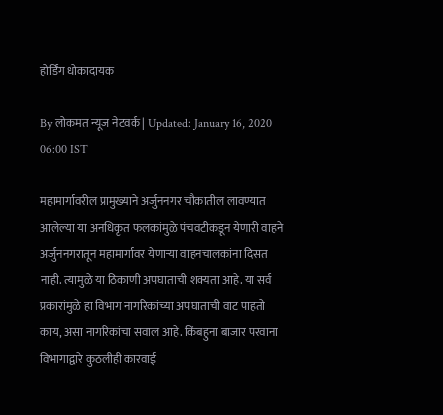होर्डिंग धोकादायक

By लोकमत न्यूज नेटवर्क | Updated: January 16, 2020 06:00 IST

महामार्गावरील प्रामुख्याने अर्जुननगर चौकातील लावण्यात आलेल्या या अनधिकृत फलकांमुळे पंचवटीकडून येणारी वाहने अर्जुननगरातून महामार्गावर येणाऱ्या वाहनचालकांना दिसत नाही. त्यामुळे या ठिकाणी अपघाताची शक्यता आहे. या सर्व प्रकारांमुळे हा विभाग नागरिकांच्या अपघाताची वाट पाहतो काय, असा नागरिकांचा सवाल आहे. किंबहुना बाजार परवाना विभागाद्वारे कुठलीही कारवाई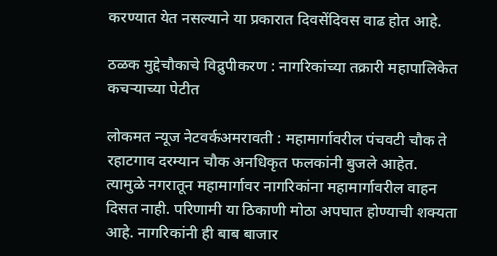करण्यात येत नसल्याने या प्रकारात दिवसेंदिवस वाढ होत आहे.

ठळक मुद्देचौकाचे विद्रुपीकरण : नागरिकांच्या तक्रारी महापालिकेत कचऱ्याच्या पेटीत

लोकमत न्यूज नेटवर्कअमरावती : महामार्गावरील पंचवटी चौक ते रहाटगाव दरम्यान चौक अनधिकृत फलकांनी बुजले आहेत. त्यामुळे नगरातून महामार्गावर नागरिकांना महामार्गावरील वाहन दिसत नाही. परिणामी या ठिकाणी मोठा अपघात होण्याची शक्यता आहे. नागरिकांनी ही बाब बाजार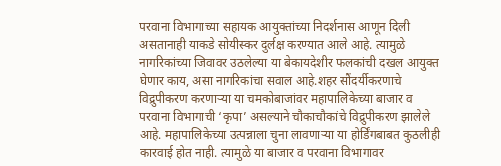परवाना विभागाच्या सहायक आयुक्तांच्या निदर्शनास आणून दिली असतानाही याकडे सोयीस्कर दुर्लक्ष करण्यात आले आहे. त्यामुळे नागरिकांच्या जिवावर उठलेल्या या बेकायदेशीर फलकांची दखल आयुक्त घेणार काय, असा नागरिकांचा सवाल आहे.शहर सौंदर्यीकरणाचे विद्रुपीकरण करणाऱ्या या चमकोबाजांवर महापालिकेच्या बाजार व परवाना विभागाची ‘कृपा’ असल्याने चौकाचौकांचे विद्रुपीकरण झालेले आहे. महापालिकेच्या उत्पन्नाला चुना लावणाऱ्या या होर्डिंगबाबत कुठलीही कारवाई होत नाही. त्यामुळे या बाजार व परवाना विभागावर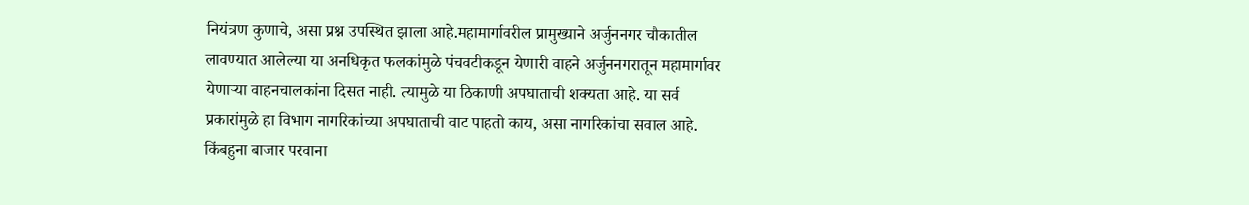नियंत्रण कुणाचे, असा प्रश्न उपस्थित झाला आहे.महामार्गावरील प्रामुख्याने अर्जुननगर चौकातील लावण्यात आलेल्या या अनधिकृत फलकांमुळे पंचवटीकडून येणारी वाहने अर्जुननगरातून महामार्गावर येणाऱ्या वाहनचालकांना दिसत नाही. त्यामुळे या ठिकाणी अपघाताची शक्यता आहे. या सर्व प्रकारांमुळे हा विभाग नागरिकांच्या अपघाताची वाट पाहतो काय, असा नागरिकांचा सवाल आहे. किंबहुना बाजार परवाना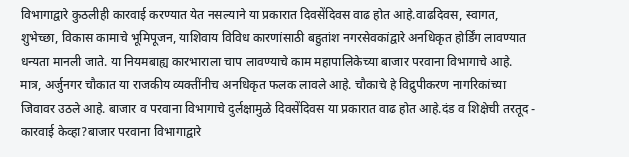विभागाद्वारे कुठलीही कारवाई करण्यात येत नसल्याने या प्रकारात दिवसेंदिवस वाढ होत आहे.वाढदिवस, स्वागत, शुभेच्छा, विकास कामाचे भूमिपूजन, याशिवाय विविध कारणांसाठी बहुतांश नगरसेवकांद्वारे अनधिकृत होर्डिंग लावण्यात धन्यता मानली जाते. या नियमबाह्य कारभाराला चाप लावण्याचे काम महापालिकेच्या बाजार परवाना विभागाचे आहे. मात्र, अर्जुनगर चौकात या राजकीय व्यक्तींनीच अनधिकृत फलक लावले आहे. चौकाचे हे विद्रुपीकरण नागरिकांच्या जिवावर उठले आहे. बाजार व परवाना विभागाचे दुर्लक्षामुळे दिवसेंदिवस या प्रकारात वाढ होत आहे.दंड व शिक्षेची तरतूद - कारवाई केव्हा?बाजार परवाना विभागाद्वारे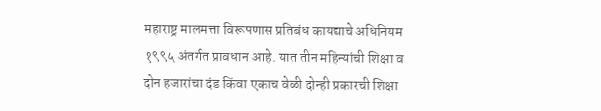महाराष्ट्र मालमत्ता विरूपणास प्रतिबंध कायद्याचे अधिनियम १९९५ अंतर्गत प्रावधान आहे. यात तीन महिन्यांची शिक्षा व दोन हजारांचा दंड किंवा एकाच वेळी दोन्ही प्रकारची शिक्षा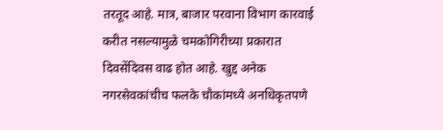तरतूद आहे. मात्र, बाजार परवाना विभाग कारवाई करीत नसल्यामुळे चमकोगिरीच्या प्रकारात दिवसेंदिवस वाढ होत आहे. खुद्द अनेक नगरसेवकांचीच फलके चौकांमध्ये अनधिकृतपणे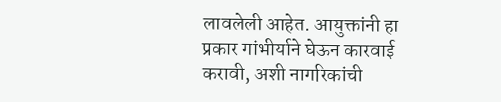लावलेली आहेत. आयुक्तांनी हा प्रकार गांभीर्याने घेऊन कारवाई करावी, अशी नागरिकांची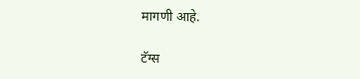मागणी आहे.

टॅग्स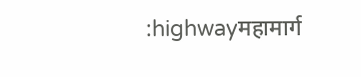:highwayमहामार्ग